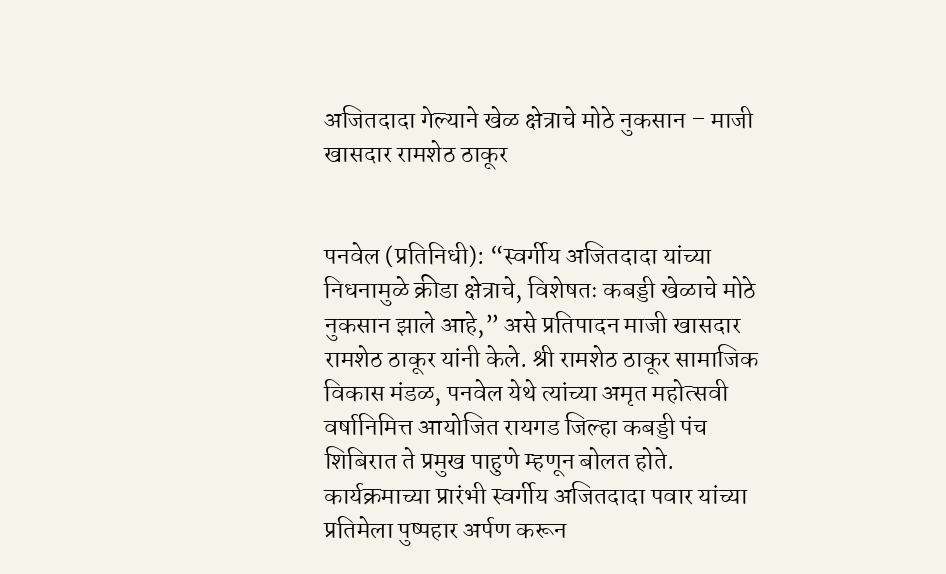अजितदादा गेल्याने खेळ क्षेत्राचे मोठे नुकसान – माजी खासदार रामशेठ ठाकूर


पनवेल (प्रतिनिधी): “स्वर्गीय अजितदादा यांच्या निधनामुळे क्रीडा क्षेत्राचे, विशेषतः कबड्डी खेळाचे मोठे नुकसान झाले आहे,” असे प्रतिपादन माजी खासदार रामशेठ ठाकूर यांनी केले. श्री रामशेठ ठाकूर सामाजिक विकास मंडळ, पनवेल येथे त्यांच्या अमृत महोत्सवी वर्षानिमित्त आयोजित रायगड जिल्हा कबड्डी पंच शिबिरात ते प्रमुख पाहुणे म्हणून बोलत होते.
कार्यक्रमाच्या प्रारंभी स्वर्गीय अजितदादा पवार यांच्या प्रतिमेला पुष्पहार अर्पण करून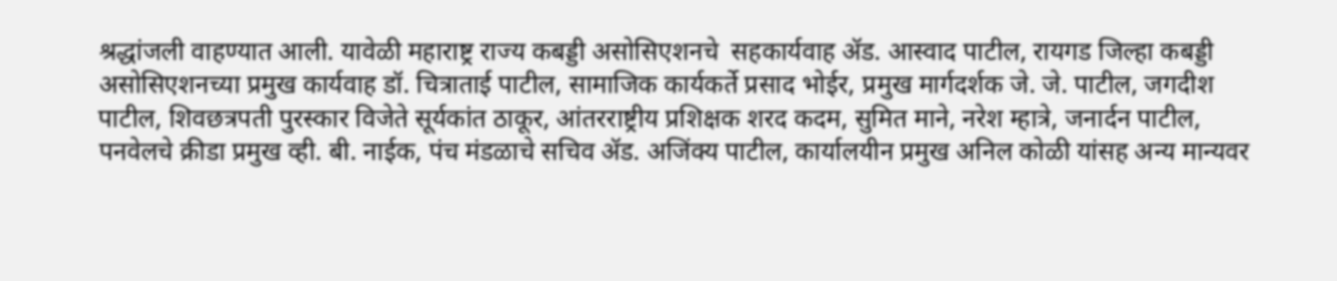श्रद्धांजली वाहण्यात आली. यावेळी महाराष्ट्र राज्य कबड्डी असोसिएशनचे  सहकार्यवाह ॲड. आस्वाद पाटील, रायगड जिल्हा कबड्डी असोसिएशनच्या प्रमुख कार्यवाह डॉ. चित्राताई पाटील, सामाजिक कार्यकर्ते प्रसाद भोईर, प्रमुख मार्गदर्शक जे. जे. पाटील, जगदीश पाटील, शिवछत्रपती पुरस्कार विजेते सूर्यकांत ठाकूर, आंतरराष्ट्रीय प्रशिक्षक शरद कदम, सुमित माने, नरेश म्हात्रे, जनार्दन पाटील, पनवेलचे क्रीडा प्रमुख व्ही. बी. नाईक, पंच मंडळाचे सचिव ॲड. अजिंक्य पाटील, कार्यालयीन प्रमुख अनिल कोळी यांसह अन्य मान्यवर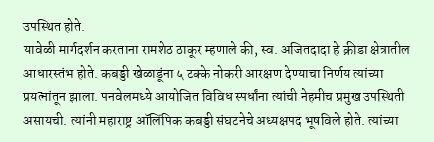उपस्थित होते.
यावेळी मार्गदर्शन करताना रामशेठ ठाकूर म्हणाले की, स्व. अजितदादा हे क्रीडा क्षेत्रातील आधारस्तंभ होते. कबड्डी खेळाडूंना ५ टक्के नोकरी आरक्षण देण्याचा निर्णय त्यांच्या प्रयत्नांतून झाला. पनवेलमध्ये आयोजित विविध स्पर्धांना त्यांची नेहमीच प्रमुख उपस्थिती असायची. त्यांनी महाराष्ट्र ऑलिंपिक कबड्डी संघटनेचे अध्यक्षपद भूषविले होते. त्यांच्या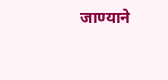जाण्याने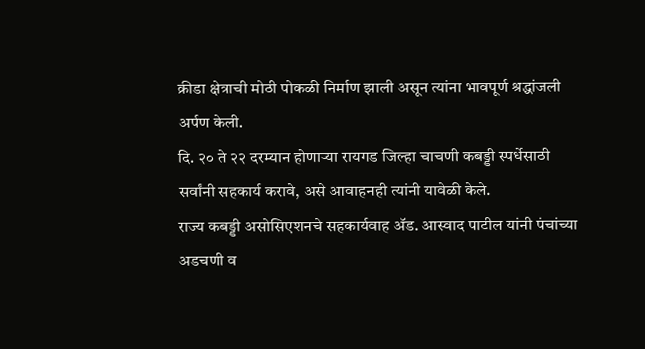क्रीडा क्षेत्राची मोठी पोकळी निर्माण झाली असून त्यांना भावपूर्ण श्रद्धांजली अर्पण केली.
दि. २० ते २२ दरम्यान होणाऱ्या रायगड जिल्हा चाचणी कबड्डी स्पर्धेसाठी सर्वांनी सहकार्य करावे, असे आवाहनही त्यांनी यावेळी केले.
राज्य कबड्डी असोसिएशनचे सहकार्यवाह ॲड. आस्वाद पाटील यांनी पंचांच्या अडचणी व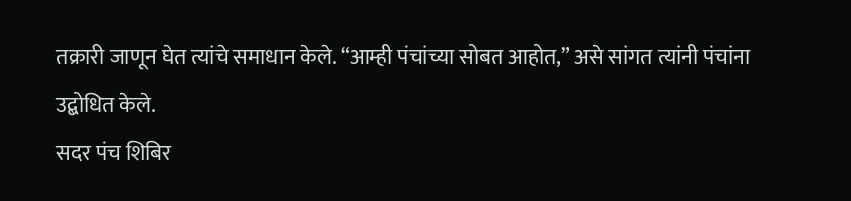तक्रारी जाणून घेत त्यांचे समाधान केले. “आम्ही पंचांच्या सोबत आहोत,” असे सांगत त्यांनी पंचांना उद्बोधित केले.
सदर पंच शिबिर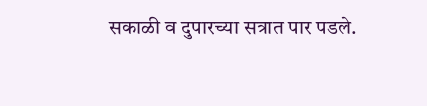सकाळी व दुपारच्या सत्रात पार पडले.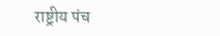राष्ट्रीय पंच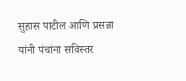सुहास पाटील आणि प्रसन्ना यांनी पंचांना सविस्तर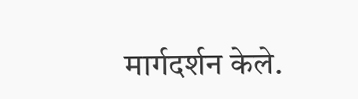मार्गदर्शन केले.